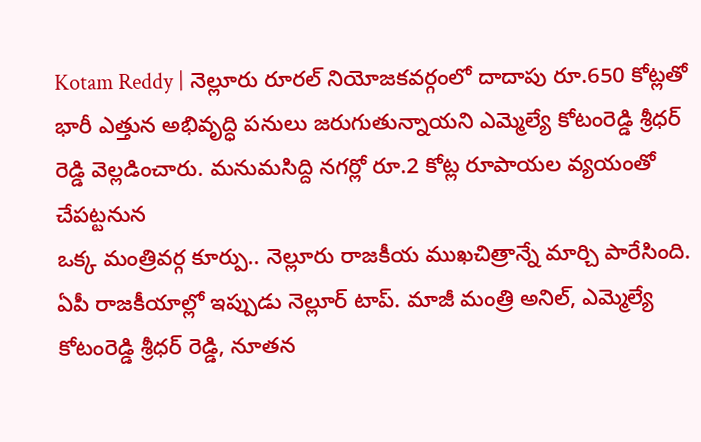Kotam Reddy | నెల్లూరు రూరల్ నియోజకవర్గంలో దాదాపు రూ.650 కోట్లతో భారీ ఎత్తున అభివృద్ధి పనులు జరుగుతున్నాయని ఎమ్మెల్యే కోటంరెడ్డి శ్రీధర్ రెడ్డి వెల్లడించారు. మనుమసిద్ది నగర్లో రూ.2 కోట్ల రూపాయల వ్యయంతో చేపట్టనున
ఒక్క మంత్రివర్గ కూర్పు.. నెల్లూరు రాజకీయ ముఖచిత్రాన్నే మార్చి పారేసింది. ఏపీ రాజకీయాల్లో ఇప్పుడు నెల్లూర్ టాప్. మాజీ మంత్రి అనిల్, ఎమ్మెల్యే కోటంరెడ్డి శ్రీధర్ రెడ్డి, నూతన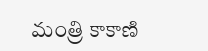మంత్రి కాకాణి